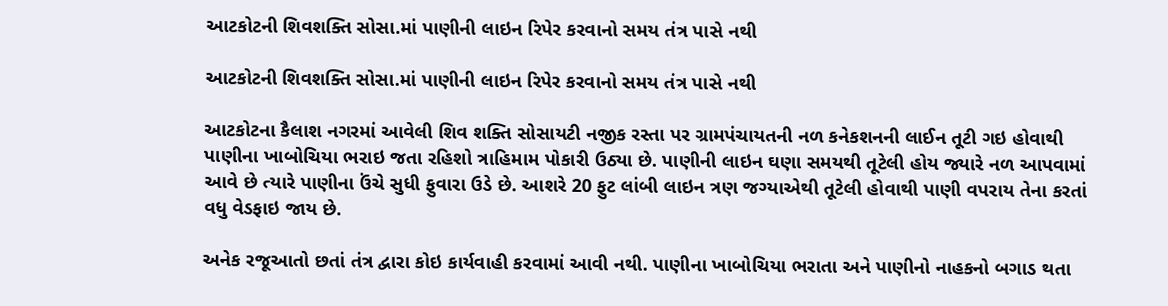આટકોટની શિવશક્તિ સોસા.માં પાણીની લાઇન રિપેર કરવાનો સમય તંત્ર પાસે નથી

આટકોટની શિવશક્તિ સોસા.માં પાણીની લાઇન રિપેર કરવાનો સમય તંત્ર પાસે નથી

આટકોટના કૈલાશ નગરમાં આવેલી શિવ શક્તિ સોસાયટી નજીક રસ્તા પર ગ્રામપંચાયતની નળ કનેકશનની લાઈન તૂટી ગઇ હોવાથી પાણીના ખાબોચિયા ભરાઇ જતા રહિશો ત્રાહિમામ પોકારી ઉઠ્યા છે. પાણીની લાઇન ઘણા સમયથી તૂટેલી હોય જ્યારે નળ આપવામાં આવે છે ત્યારે પાણીના ઉંચે સુધી ફુવારા ઉડે છે. આશરે 20 ફુટ લાંબી લાઇન ત્રણ જગ્યાએથી તૂટેલી હોવાથી પાણી વપરાય તેના કરતાં વધુ વેડફાઇ જાય છે.

અનેક રજૂઆતો છતાં તંત્ર દ્વારા કોઇ કાર્યવાહી કરવામાં આવી નથી. પાણીના ખાબોચિયા ભરાતા અને પાણીનો નાહકનો બગાડ થતા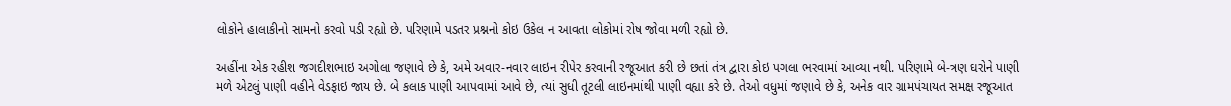લોકોને હાલાકીનો સામનો કરવો પડી રહ્યો છે. પરિણામે પડતર પ્રશ્નનો કોઇ ઉકેલ ન આવતા લોકોમાં રોષ જોવા મળી રહ્યો છે.

અહીંના એક રહીશ જગદીશભાઇ અગોલા જણાવે છે કે, અમે અવાર-નવાર લાઇન રીપેર કરવાની રજૂઆત કરી છે છતાં તંત્ર દ્વારા કોઇ પગલા ભરવામાં આવ્યા નથી. પરિણામે બે-ત્રણ ઘરોને પાણી મળે એટલું પાણી વહીને વેડફાઇ જાય છે. બે કલાક પાણી આપવામાં આવે છે, ત્યાં સુધી તૂટલી લાઇનમાંથી પાણી વહ્યા કરે છે. તેઓ વધુમાં જણાવે છે કે, અનેક વાર ગ્રામપંચાયત સમક્ષ રજૂઆત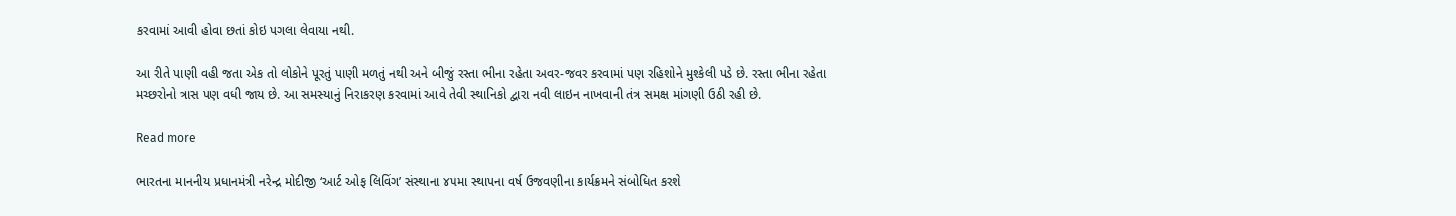કરવામાં આવી હોવા છતાં કોઇ પગલા લેવાયા નથી.

આ રીતે પાણી વહી જતા એક તો લોકોને પૂરતું પાણી મળતું નથી અને બીજું રસ્તા ભીના રહેતા અવર-જવર કરવામાં પણ રહિશોને મુશ્કેલી પડે છે. રસ્તા ભીના રહેતા મચ્છરોનો ત્રાસ પણ વધી જાય છે. આ સમસ્યાનું નિરાકરણ કરવામાં આવે તેવી સ્થાનિકો દ્વારા નવી લાઇન નાખવાની તંત્ર સમક્ષ માંગણી ઉઠી રહી છે.

Read more

ભારતના માનનીય પ્રધાનમંત્રી નરેન્દ્ર મોદીજી ‘આર્ટ ઓફ લિવિંગ’ સંસ્થાના ૪૫મા સ્થાપના વર્ષ ઉજવણીના કાર્યક્રમને સંબોધિત કરશે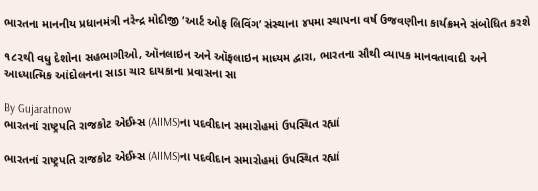ભારતના માનનીય પ્રધાનમંત્રી નરેન્દ્ર મોદીજી ‘આર્ટ ઓફ લિવિંગ’ સંસ્થાના ૪૫મા સ્થાપના વર્ષ ઉજવણીના કાર્યક્રમને સંબોધિત કરશે

૧૮૨થી વધુ દેશોના સહભાગીઓ, ઑનલાઇન અને ઑફલાઇન માધ્યમ દ્વારા, ભારતના સૌથી વ્યાપક માનવતાવાદી અને આધ્યાત્મિક આંદોલનના સાડા ચાર દાયકાના પ્રવાસના સા

By Gujaratnow
ભારતનાં રાષ્ટ્રપતિ રાજકોટ એઈમ્સ (AIIMS)ના પદવીદાન સમારોહમાં ઉપસ્થિત રહ્યાં

ભારતનાં રાષ્ટ્રપતિ રાજકોટ એઈમ્સ (AIIMS)ના પદવીદાન સમારોહમાં ઉપસ્થિત રહ્યાં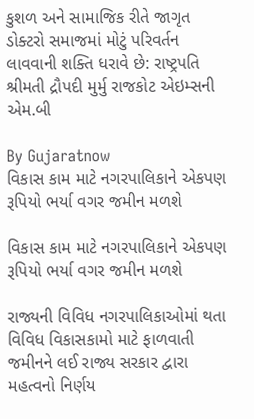કુશળ અને સામાજિક રીતે જાગૃત ડોક્ટરો સમાજમાં મોટું પરિવર્તન લાવવાની શક્તિ ધરાવે છે: રાષ્ટ્રપતિ શ્રીમતી દ્રૌપદી મુર્મુ રાજકોટ એઇમ્સની એમ.બી

By Gujaratnow
વિકાસ કામ માટે નગરપાલિકાને એકપણ રૂપિયો ભર્યા વગર જમીન મળશે

વિકાસ કામ માટે નગરપાલિકાને એકપણ રૂપિયો ભર્યા વગર જમીન મળશે

રાજ્યની વિવિધ નગરપાલિકાઓમાં થતા વિવિધ વિકાસકામો માટે ફાળવાતી જમીનને લઈ રાજ્ય સરકાર દ્વારા મહત્વનો નિર્ણય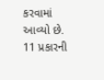કરવામાં આવ્યો છે. 11 પ્રકારની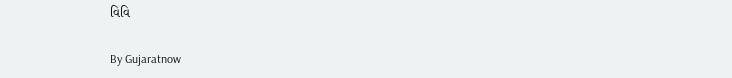વિવિ

By Gujaratnow